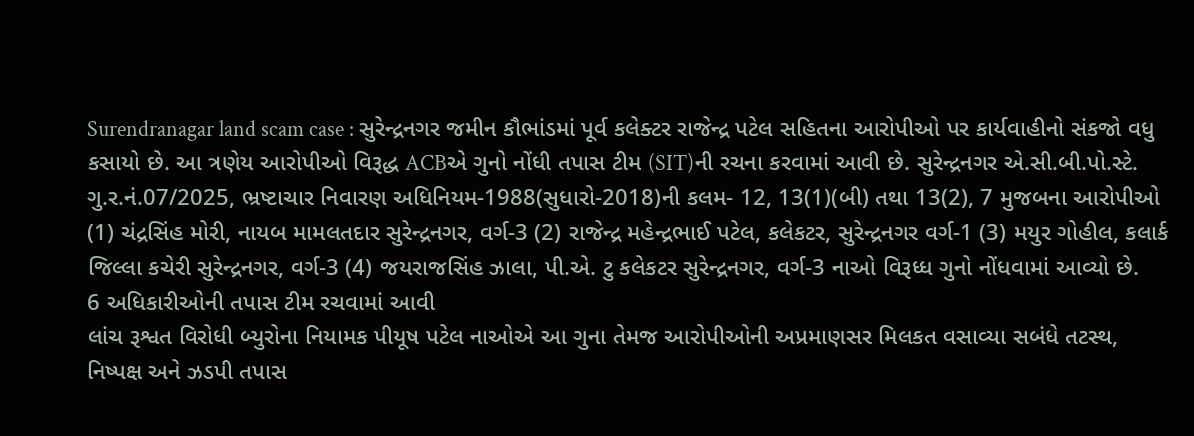Surendranagar land scam case : સુરેન્દ્રનગર જમીન કૌભાંડમાં પૂર્વ કલેક્ટર રાજેન્દ્ર પટેલ સહિતના આરોપીઓ પર કાર્યવાહીનો સંકજો વધુ કસાયો છે. આ ત્રણેય આરોપીઓ વિરૂદ્ધ ACBએ ગુનો નોંધી તપાસ ટીમ (SIT)ની રચના કરવામાં આવી છે. સુરેન્દ્રનગર એ.સી.બી.પો.સ્ટે. ગુ.ર.નં.07/2025, ભ્રષ્ટાચાર નિવારણ અધિનિયમ-1988(સુધારો-2018)ની કલમ- 12, 13(1)(બી) તથા 13(2), 7 મુજબના આરોપીઓ (1) ચંદ્રસિંહ મોરી, નાયબ મામલતદાર સુરેન્દ્રનગર, વર્ગ-3 (2) રાજેન્દ્ર મહેન્દ્રભાઈ પટેલ, કલેકટર, સુરેન્દ્રનગર વર્ગ-1 (3) મયુર ગોહીલ, કલાર્ક જિલ્લા કચેરી સુરેન્દ્રનગર, વર્ગ-3 (4) જયરાજસિંહ ઝાલા, પી.એ. ટુ કલેકટર સુરેન્દ્રનગર, વર્ગ-3 નાઓ વિરૂધ્ધ ગુનો નોંધવામાં આવ્યો છે.
6 અધિકારીઓની તપાસ ટીમ રચવામાં આવી
લાંચ રૂશ્વત વિરોધી બ્યુરોના નિયામક પીયૂષ પટેલ નાઓએ આ ગુના તેમજ આરોપીઓની અપ્રમાણસર મિલકત વસાવ્યા સબંધે તટસ્થ, નિષ્પક્ષ અને ઝડપી તપાસ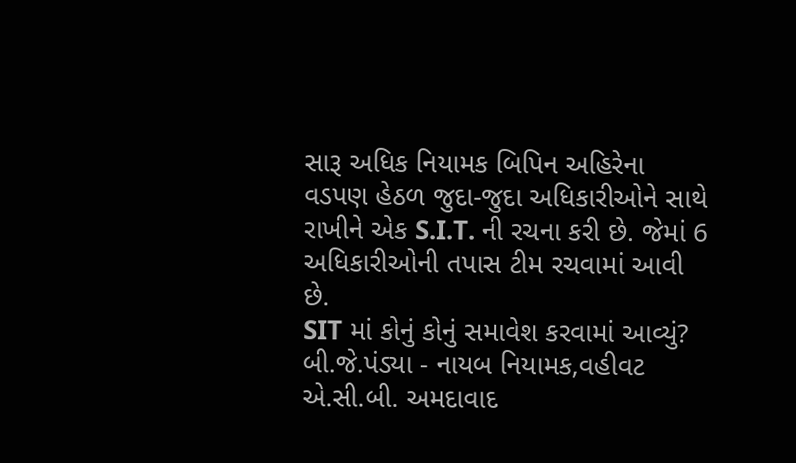સારૂ અધિક નિયામક બિપિન અહિરેના વડપણ હેઠળ જુદા-જુદા અધિકારીઓને સાથે રાખીને એક S.I.T. ની રચના કરી છે. જેમાં 6 અધિકારીઓની તપાસ ટીમ રચવામાં આવી છે.
SIT માં કોનું કોનું સમાવેશ કરવામાં આવ્યું?
બી.જે.પંડ્યા - નાયબ નિયામક,વહીવટ એ.સી.બી. અમદાવાદ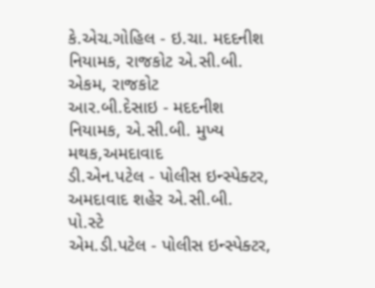કે.એચ.ગોહિલ - ઇ.ચા. મદદનીશ નિયામક, રાજકોટ એ.સી.બી. એકમ, રાજકોટ
આર.બી.દેસાઇ - મદદનીશ નિયામક, એ.સી.બી. મુખ્ય મથક,અમદાવાદ
ડી.એન.પટેલ - પોલીસ ઇન્સ્પેક્ટર, અમદાવાદ શહેર એ.સી.બી. પો.સ્ટે
એમ.ડી.પટેલ - પોલીસ ઇન્સ્પેક્ટર,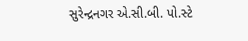સુરેન્દ્રનગર એ.સી.બી. પો.સ્ટે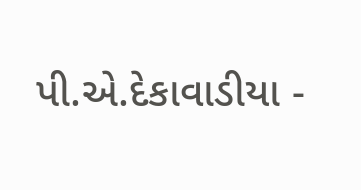પી.એ.દેકાવાડીયા -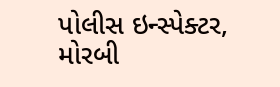પોલીસ ઇન્સ્પેક્ટર, મોરબી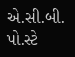એ.સી.બી. પો.સ્ટે